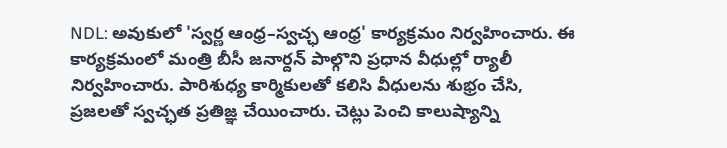NDL: అవుకులో 'స్వర్ణ ఆంధ్ర–స్వచ్ఛ ఆంధ్ర' కార్యక్రమం నిర్వహించారు. ఈ కార్యక్రమంలో మంత్రి బీసీ జనార్దన్ పాల్గొని ప్రధాన వీధుల్లో ర్యాలీ నిర్వహించారు. పారిశుధ్య కార్మికులతో కలిసి వీధులను శుభ్రం చేసి, ప్రజలతో స్వచ్ఛత ప్రతిజ్ఞ చేయించారు. చెట్లు పెంచి కాలుష్యాన్ని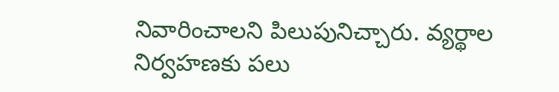నివారించాలని పిలుపునిచ్చారు. వ్యర్థాల నిర్వహణకు పలు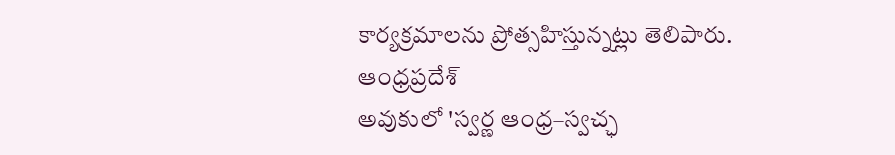కార్యక్రమాలను ప్రోత్సహిస్తున్నట్లు తెలిపారు.
ఆంధ్రప్రదేశ్
అవుకులో 'స్వర్ణ ఆంధ్ర–స్వచ్ఛ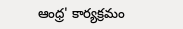ఆంధ్ర' కార్యక్రమం